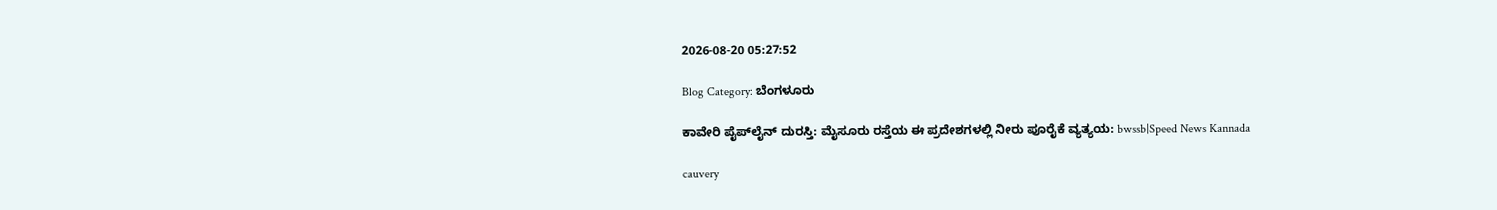2026-08-20 05:27:52

Blog Category: ಬೆಂಗಳೂರು

ಕಾವೇರಿ ಪೈಪ್‌ಲೈನ್ ದುರಸ್ತಿ: ಮೈಸೂರು ರಸ್ತೆಯ ಈ ಪ್ರದೇಶಗಳಲ್ಲಿ ನೀರು ಪೂರೈಕೆ ವ್ಯತ್ಯಯ: bwssb|Speed News Kannada

cauvery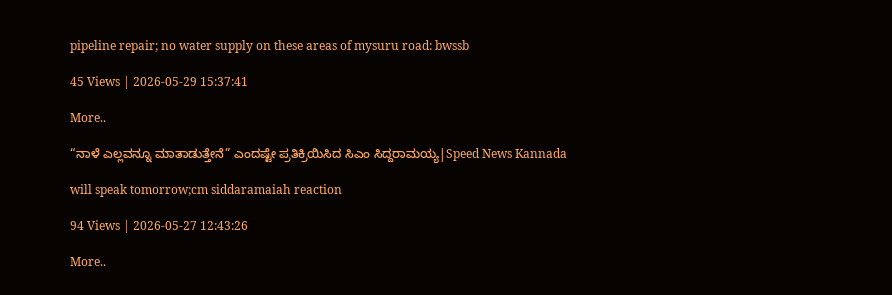pipeline repair; no water supply on these areas of mysuru road: bwssb

45 Views | 2026-05-29 15:37:41

More..

“ನಾಳೆ ಎಲ್ಲವನ್ನೂ ಮಾತಾಡುತ್ತೇನೆ” ಎಂದಷ್ಟೇ ಪ್ರತಿಕ್ರಿಯಿಸಿದ ಸಿಎಂ ಸಿದ್ದರಾಮಯ್ಯ|Speed News Kannada

will speak tomorrow;cm siddaramaiah reaction

94 Views | 2026-05-27 12:43:26

More..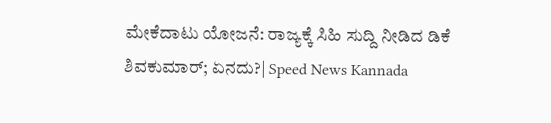ಮೇಕೆದಾಟು ಯೋಜನೆ: ರಾಜ್ಯಕ್ಕೆ ಸಿಹಿ ಸುದ್ದಿ ನೀಡಿದ ಡಿಕೆ ಶಿವಕುಮಾರ್; ಏನದು?| Speed News Kannada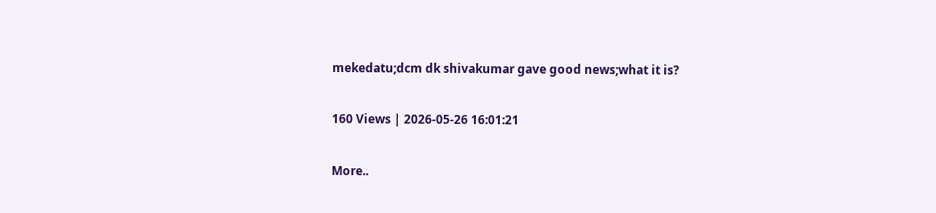mekedatu;dcm dk shivakumar gave good news;what it is?

160 Views | 2026-05-26 16:01:21

More..